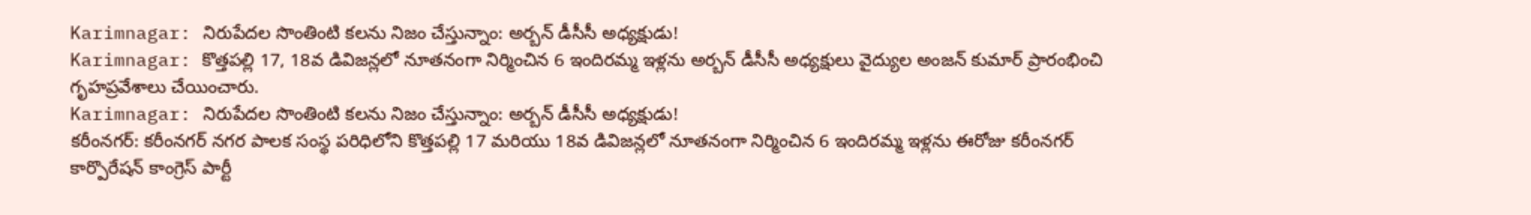Karimnagar: నిరుపేదల సొంతింటి కలను నిజం చేస్తున్నాం: అర్బన్ డీసీసీ అధ్యక్షుడు!
Karimnagar: కొత్తపల్లి 17, 18వ డివిజన్లలో నూతనంగా నిర్మించిన 6 ఇందిరమ్మ ఇళ్లను అర్బన్ డీసీసీ అధ్యక్షులు వైద్యుల అంజన్ కుమార్ ప్రారంభించి గృహప్రవేశాలు చేయించారు.
Karimnagar: నిరుపేదల సొంతింటి కలను నిజం చేస్తున్నాం: అర్బన్ డీసీసీ అధ్యక్షుడు!
కరీంనగర్: కరీంనగర్ నగర పాలక సంస్థ పరిధిలోని కొత్తపల్లి 17 మరియు 18వ డివిజన్లలో నూతనంగా నిర్మించిన 6 ఇందిరమ్మ ఇళ్లను ఈరోజు కరీంనగర్ కార్పొరేషన్ కాంగ్రెస్ పార్టీ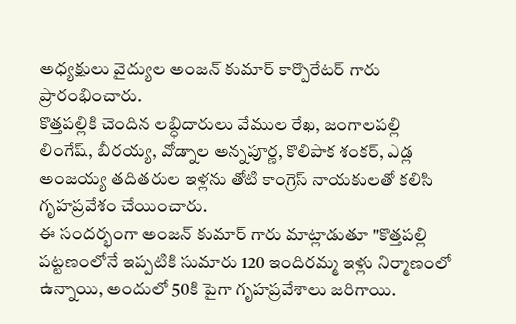అధ్యక్షులు వైద్యుల అంజన్ కుమార్ కార్పొరేటర్ గారు ప్రారంభించారు.
కొత్తపల్లికి చెందిన లబ్ధిదారులు వేముల రేఖ, జంగాలపల్లి లింగేష్, బీరయ్య, వోడ్నాల అన్నపూర్ణ, కొలిపాక శంకర్, ఎడ్ల అంజయ్య తదితరుల ఇళ్లను తోటి కాంగ్రెస్ నాయకులతో కలిసి గృహప్రవేశం చేయించారు.
ఈ సందర్భంగా అంజన్ కుమార్ గారు మాట్లాడుతూ "కొత్తపల్లి పట్టణంలోనే ఇప్పటికి సుమారు 120 ఇందిరమ్మ ఇళ్లు నిర్మాణంలో ఉన్నాయి, అందులో 50కి పైగా గృహప్రవేశాలు జరిగాయి.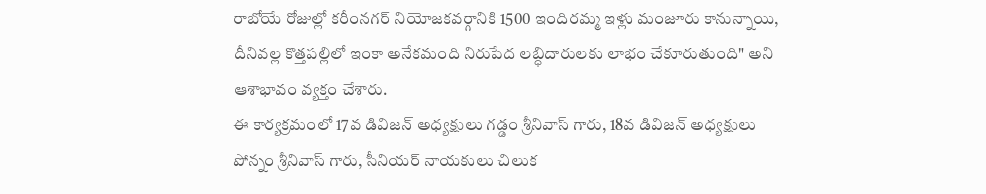రాబోయే రోజుల్లో కరీంనగర్ నియోజకవర్గానికి 1500 ఇందిరమ్మ ఇళ్లు మంజూరు కానున్నాయి, దీనివల్ల కొత్తపల్లిలో ఇంకా అనేకమంది నిరుపేద లబ్ధిదారులకు లాభం చేకూరుతుంది" అని ఆశాభావం వ్యక్తం చేశారు.
ఈ కార్యక్రమంలో 17వ డివిజన్ అధ్యక్షులు గడ్డం శ్రీనివాస్ గారు, 18వ డివిజన్ అధ్యక్షులు పోన్నం శ్రీనివాస్ గారు, సీనియర్ నాయకులు చిలుక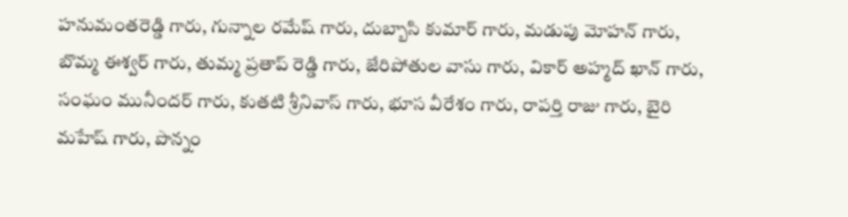హనుమంతరెడ్డి గారు, గున్నాల రమేష్ గారు, దుబ్బాసి కుమార్ గారు, మడుపు మోహన్ గారు, బొమ్మ ఈశ్వర్ గారు, తుమ్మ ప్రతాప్ రెడ్డి గారు, జేరిపోతుల వాసు గారు, వికార్ అహ్మద్ ఖాన్ గారు, సంఘం మునీందర్ గారు, కుతటి శ్రీనివాస్ గారు, భూస వీరేశం గారు, రాపర్తి రాజు గారు, బైరి మహేష్ గారు, పొన్నం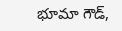భూమా గౌడ్,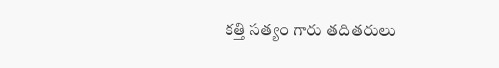కత్తి సత్యం గారు తదితరులు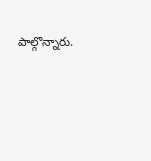పాల్గొన్నారు.